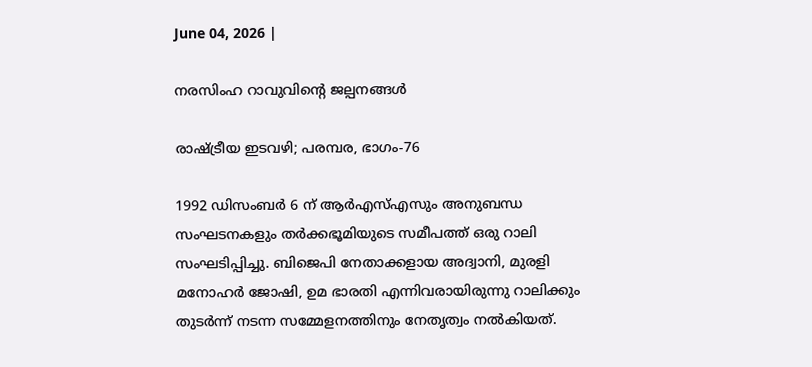June 04, 2026 |

നരസിംഹ റാവുവിന്റെ ജല്പനങ്ങള്‍

രാഷ്ട്രീയ ഇടവഴി; പരമ്പര, ഭാഗം-76

1992 ഡിസംബര്‍ 6 ന് ആര്‍എസ്എസും അനുബന്ധ സംഘടനകളും തര്‍ക്കഭൂമിയുടെ സമീപത്ത് ഒരു റാലി സംഘടിപ്പിച്ചു. ബിജെപി നേതാക്കളായ അദ്വാനി, മുരളി മനോഹര്‍ ജോഷി, ഉമ ഭാരതി എന്നിവരായിരുന്നു റാലിക്കും തുടര്‍ന്ന് നടന്ന സമ്മേളനത്തിനും നേതൃത്വം നല്‍കിയത്.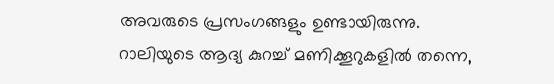അവരുടെ പ്രസംഗങ്ങളും ഉണ്ടായിരുന്നു. റാലിയുടെ ആദ്യ കുറച്ച് മണിക്കൂറുകളില്‍ തന്നെ,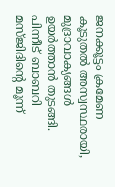ജനക്കൂട്ടം ക്രമേണ കൂടുതല്‍ അസ്വസ്ഥരായി, മുദ്രാവാക്യങ്ങള്‍ ഉയര്‍ത്താന്‍ തുടങ്ങി. പിന്നീട് ബാബറി മസ്ജിദിന്റെ മൂന്ന്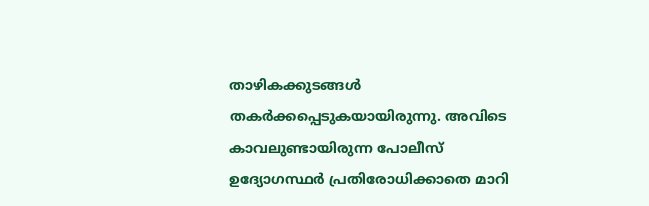താഴികക്കുടങ്ങള്‍ തകര്‍ക്കപ്പെടുകയായിരുന്നു. അവിടെ കാവലുണ്ടായിരുന്ന പോലീസ് ഉദ്യോഗസ്ഥര്‍ പ്രതിരോധിക്കാതെ മാറി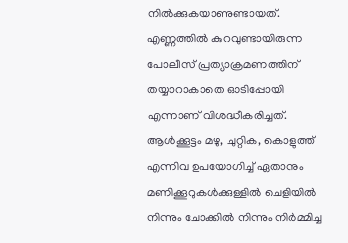നില്‍ക്കുകയാണുണ്ടായത്. എണ്ണത്തില്‍ കുറവുണ്ടായിരുന്ന പോലീസ് പ്രത്യാക്രമണത്തിന് തയ്യാറാകാതെ ഓടിപ്പോയി എന്നാണ് വിശദ്ധീകരിച്ചത്. ആള്‍ക്കൂട്ടം മഴു, ചുറ്റിക, കൊളുത്ത് എന്നിവ ഉപയോഗിച്ച് ഏതാനും മണിക്കൂറുകള്‍ക്കുള്ളില്‍ ചെളിയില്‍ നിന്നും ചോക്കില്‍ നിന്നും നിര്‍മ്മിച്ച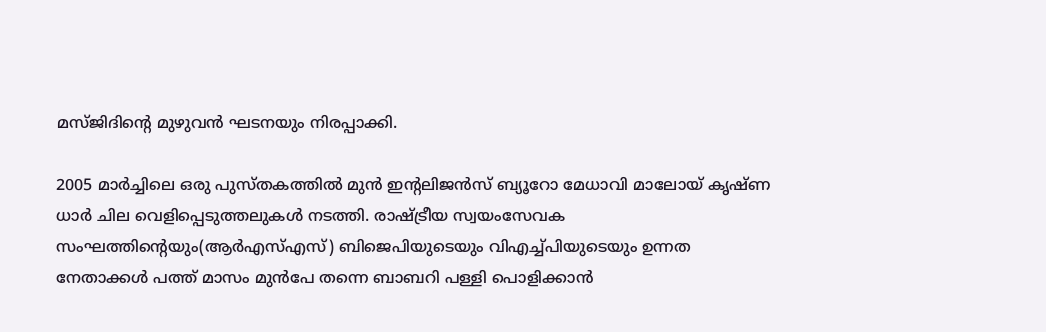മസ്ജിദിന്റെ മുഴുവന്‍ ഘടനയും നിരപ്പാക്കി.

2005 മാര്‍ച്ചിലെ ഒരു പുസ്തകത്തില്‍ മുന്‍ ഇന്റലിജന്‍സ് ബ്യൂറോ മേധാവി മാലോയ് കൃഷ്ണ ധാര്‍ ചില വെളിപ്പെടുത്തലുകള്‍ നടത്തി. രാഷ്ട്രീയ സ്വയംസേവക സംഘത്തിന്റെയും(ആര്‍എസ്എസ്) ബിജെപിയുടെയും വിഎച്ച്പിയുടെയും ഉന്നത നേതാക്കള്‍ പത്ത് മാസം മുന്‍പേ തന്നെ ബാബറി പള്ളി പൊളിക്കാന്‍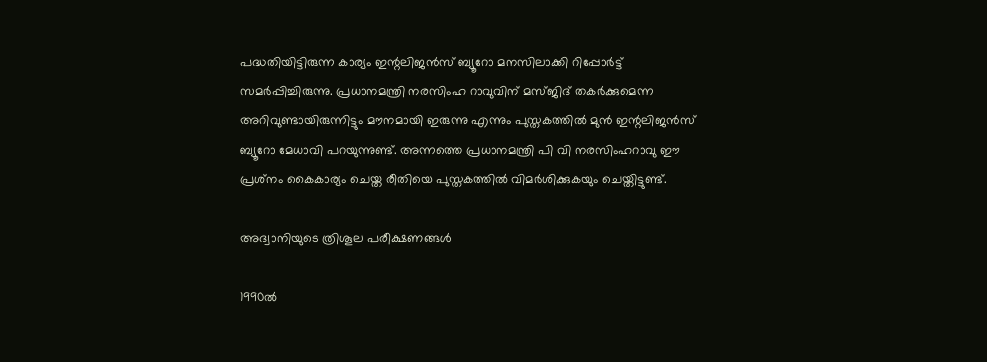പദ്ധതിയിട്ടിരുന്ന കാര്യം ഇന്റലിജന്‍സ് ബ്യൂറോ മനസിലാക്കി റിപ്പോര്‍ട്ട് സമര്‍പ്പിച്ചിരുന്നു. പ്രധാനമന്ത്രി നരസിംഹ റാവുവിന് മസ്ജിദ് തകര്‍ക്കുമെന്ന അറിവുണ്ടായിരുന്നിട്ടും മൗനമായി ഇരുന്നു എന്നും പുസ്തകത്തില്‍ മുന്‍ ഇന്റലിജന്‍സ് ബ്യൂറോ മേധാവി പറയുന്നുണ്ട്. അന്നത്തെ പ്രധാനമന്ത്രി പി വി നരസിംഹറാവു ഈ പ്രശ്‌നം കൈകാര്യം ചെയ്ത രീതിയെ പുസ്തകത്തില്‍ വിമര്‍ശിക്കുകയും ചെയ്തിട്ടുണ്ട്.

അദ്വാനിയുടെ ത്രിശൂല പരീക്ഷണങ്ങള്‍

1990ല്‍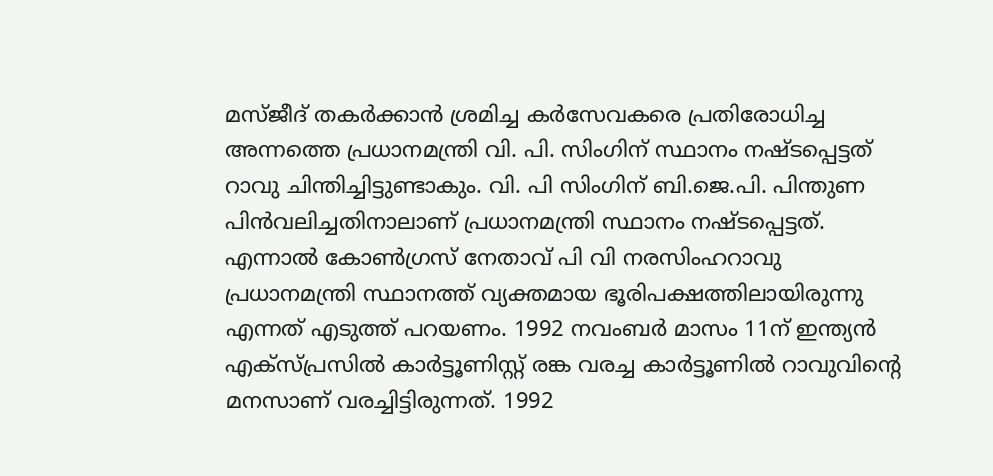മസ്ജീദ് തകര്‍ക്കാന്‍ ശ്രമിച്ച കര്‍സേവകരെ പ്രതിരോധിച്ച അന്നത്തെ പ്രധാനമന്ത്രി വി. പി. സിംഗിന് സ്ഥാനം നഷ്ടപ്പെട്ടത് റാവു ചിന്തിച്ചിട്ടുണ്ടാകും. വി. പി സിംഗിന് ബി.ജെ.പി. പിന്തുണ പിന്‍വലിച്ചതിനാലാണ് പ്രധാനമന്ത്രി സ്ഥാനം നഷ്ടപ്പെട്ടത്. എന്നാല്‍ കോണ്‍ഗ്രസ് നേതാവ് പി വി നരസിംഹറാവു പ്രധാനമന്ത്രി സ്ഥാനത്ത് വ്യക്തമായ ഭൂരിപക്ഷത്തിലായിരുന്നു എന്നത് എടുത്ത് പറയണം. 1992 നവംബര്‍ മാസം 11ന് ഇന്ത്യന്‍ എക്‌സ്പ്രസില്‍ കാര്‍ട്ടൂണിസ്റ്റ് രങ്ക വരച്ച കാര്‍ട്ടൂണില്‍ റാവുവിന്റെ മനസാണ് വരച്ചിട്ടിരുന്നത്. 1992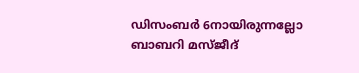ഡിസംബര്‍ 6നായിരുന്നല്ലോ ബാബറി മസ്ജീദ്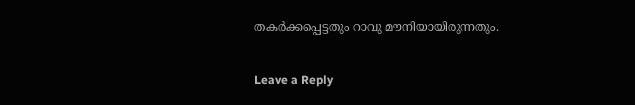തകര്‍ക്കപ്പെട്ടതും റാവു മൗനിയായിരുന്നതും.

Leave a Reply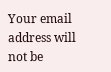Your email address will not be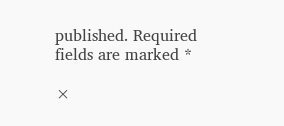published. Required fields are marked *

×